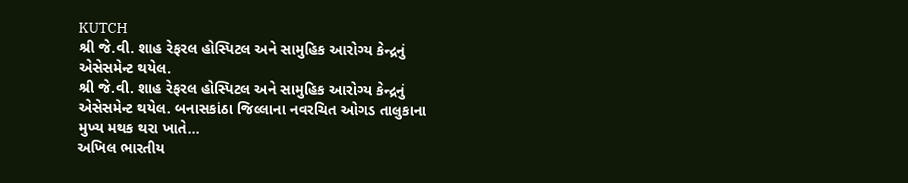KUTCH
શ્રી જે.વી. શાહ રેફરલ હોસ્પિટલ અને સામુહિક આરોગ્ય કેન્દ્રનું એસેસમેન્ટ થયેલ.
શ્રી જે.વી. શાહ રેફરલ હોસ્પિટલ અને સામુહિક આરોગ્ય કેન્દ્રનું એસેસમેન્ટ થયેલ. બનાસકાંઠા જિલ્લાના નવરચિત ઓગડ તાલુકાના મુખ્ય મથક થરા ખાતે…
અખિલ ભારતીય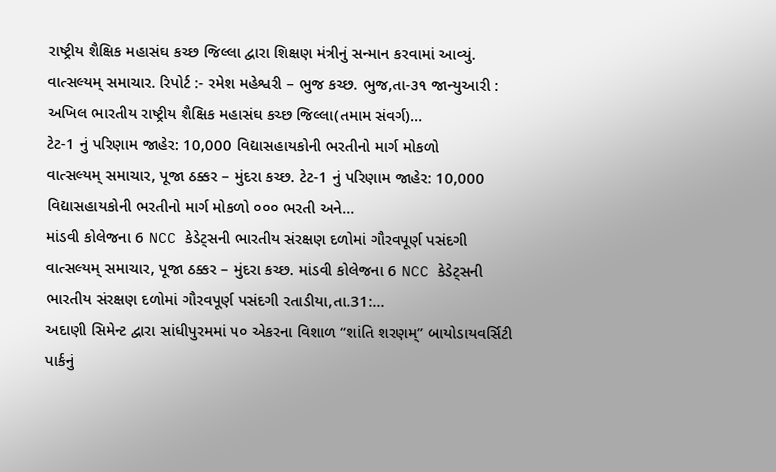રાષ્ટ્રીય શૈક્ષિક મહાસંઘ કચ્છ જિલ્લા દ્વારા શિક્ષણ મંત્રીનું સન્માન કરવામાં આવ્યું.
વાત્સલ્યમ્ સમાચાર. રિપોર્ટ :- રમેશ મહેશ્વરી – ભુજ કચ્છ. ભુજ,તા-૩૧ જાન્યુઆરી : અખિલ ભારતીય રાષ્ટ્રીય શૈક્ષિક મહાસંઘ કચ્છ જિલ્લા(તમામ સંવર્ગ)…
ટેટ-1 નું પરિણામ જાહેર: 10,000 વિદ્યાસહાયકોની ભરતીનો માર્ગ મોકળો
વાત્સલ્યમ્ સમાચાર, પૂજા ઠક્કર – મુંદરા કચ્છ. ટેટ-1 નું પરિણામ જાહેર: 10,000 વિદ્યાસહાયકોની ભરતીનો માર્ગ મોકળો ૦૦૦ ભરતી અને…
માંડવી કોલેજના 6 NCC કેડેટ્સની ભારતીય સંરક્ષણ દળોમાં ગૌરવપૂર્ણ પસંદગી
વાત્સલ્યમ્ સમાચાર, પૂજા ઠક્કર – મુંદરા કચ્છ. માંડવી કોલેજના 6 NCC કેડેટ્સની ભારતીય સંરક્ષણ દળોમાં ગૌરવપૂર્ણ પસંદગી રતાડીયા,તા.31:…
અદાણી સિમેન્ટ દ્વારા સાંધીપુરમમાં ૫૦ એકરના વિશાળ “શાંતિ શરણમ્” બાયોડાયવર્સિટી પાર્કનું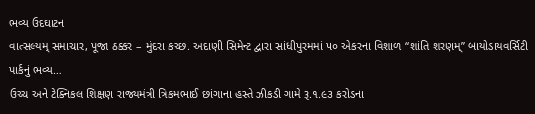ભવ્ય ઉદઘાટન
વાત્સલ્યમ્ સમાચાર, પૂજા ઠક્કર – મુંદરા કચ્છ. અદાણી સિમેન્ટ દ્વારા સાંધીપુરમમાં ૫૦ એકરના વિશાળ “શાંતિ શરણમ્” બાયોડાયવર્સિટી પાર્કનું ભવ્ય…
ઉચ્ચ અને ટેક્નિકલ શિક્ષણ રાજ્યમંત્રી ત્રિકમભાઈ છાંગાના હસ્તે ઝીકડી ગામે રૂ.૧.૯૩ કરોડના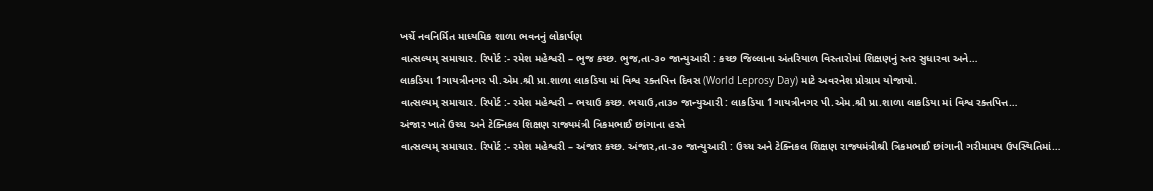ખર્ચે નવનિર્મિત માધ્યમિક શાળા ભવનનું લોકાર્પણ
વાત્સલ્યમ્ સમાચાર. રિપોર્ટ :- રમેશ મહેશ્વરી – ભુજ કચ્છ. ભુજ,તા-૩૦ જાન્યુઆરી : કચ્છ જિલ્લાના અંતરિયાળ વિસ્તારોમાં શિક્ષણનું સ્તર સુધારવા અને…
લાકડિયા 1ગાયત્રીનગર પી.એમ.શ્રી પ્રા.શાળા લાકડિયા માં વિશ્વ રક્તપિત્ત દિવસ (World Leprosy Day) માટે અવરનેશ પ્રોગ્રામ યોજાયો.
વાત્સલ્યમ્ સમાચાર. રિપોર્ટ :- રમેશ મહેશ્વરી – ભચાઉ કચ્છ. ભચાઉ,તા૩૦ જાન્યુઆરી : લાકડિયા 1ગાયત્રીનગર પી.એમ.શ્રી પ્રા.શાળા લાકડિયા માં વિશ્વ રક્તપિત્ત…
અંજાર ખાતે ઉચ્ચ અને ટેક્નિકલ શિક્ષણ રાજ્યમંત્રી ત્રિકમભાઈ છાંગાના હસ્તે
વાત્સલ્યમ્ સમાચાર. રિપોર્ટ :- રમેશ મહેશ્વરી – અંજાર કચ્છ. અંજાર,તા-૩૦ જાન્યુઆરી : ઉચ્ચ અને ટેક્નિકલ શિક્ષણ રાજ્યમંત્રીશ્રી ત્રિકમભાઈ છાંગાની ગરીમામય ઉપસ્થિતિમાં…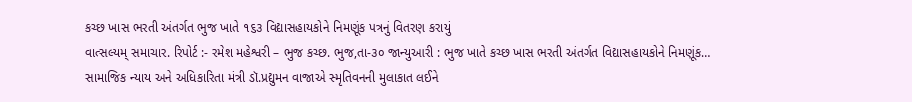કચ્છ ખાસ ભરતી અંતર્ગત ભુજ ખાતે ૧૬૩ વિદ્યાસહાયકોને નિમણૂંક પત્રનું વિતરણ કરાયું
વાત્સલ્યમ્ સમાચાર. રિપોર્ટ :- રમેશ મહેશ્વરી – ભુજ કચ્છ. ભુજ,તા-૩૦ જાન્યુઆરી : ભુજ ખાતે કચ્છ ખાસ ભરતી અંતર્ગત વિદ્યાસહાયકોને નિમણૂંક…
સામાજિક ન્યાય અને અધિકારિતા મંત્રી ડૉ.પ્રદ્યુમન વાજાએ સ્મૃતિવનની મુલાકાત લઈને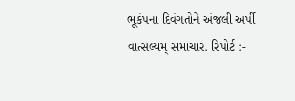ભૂકંપના દિવંગતોને અંજલી અર્પી
વાત્સલ્યમ્ સમાચાર. રિપોર્ટ :-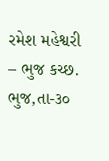રમેશ મહેશ્વરી – ભુજ કચ્છ. ભુજ,તા-૩૦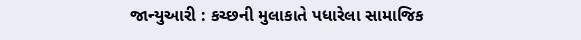જાન્યુઆરી : કચ્છની મુલાકાતે પધારેલા સામાજિક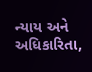ન્યાય અને અધિકારિતા,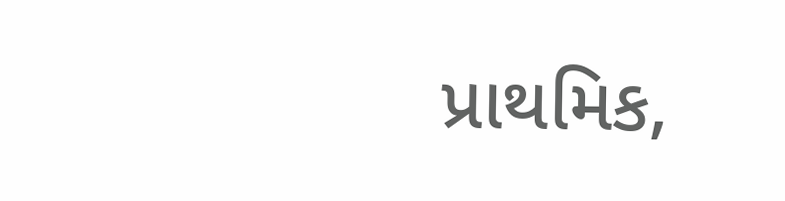પ્રાથમિક,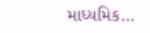માધ્યમિક…